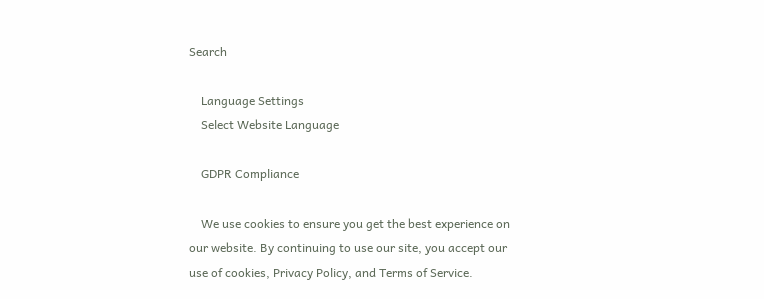Search

    Language Settings
    Select Website Language

    GDPR Compliance

    We use cookies to ensure you get the best experience on our website. By continuing to use our site, you accept our use of cookies, Privacy Policy, and Terms of Service.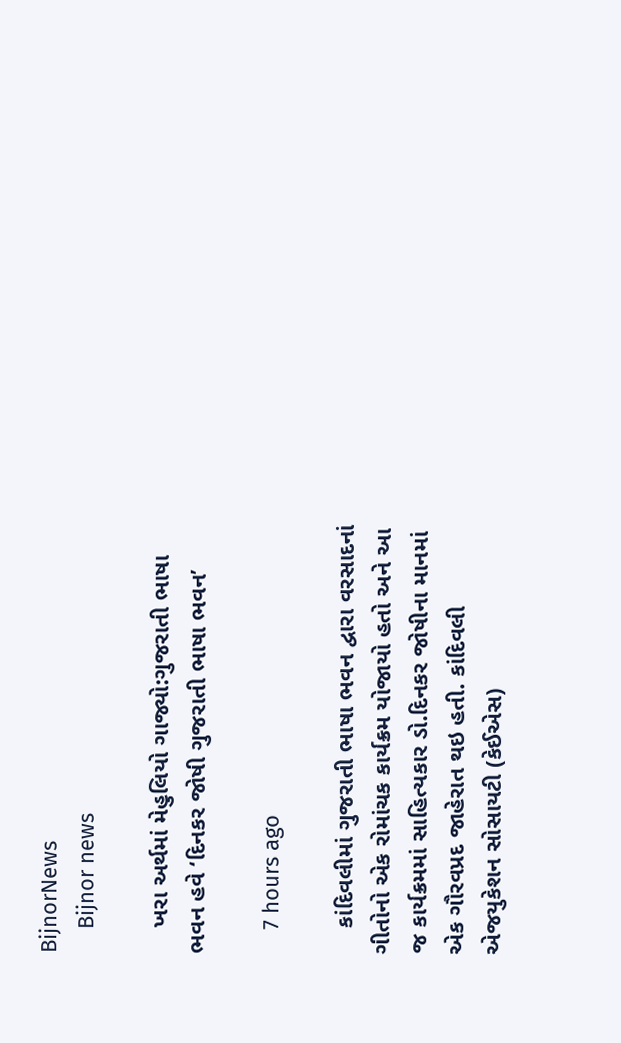BijnorNews
    Bijnor news

    ખરા અર્થમાં મેહુલિયો ગાજ્યો:ગુજરાતી ભાષા ભવન હવે ‘દિનકર જોષી ગુજરાતી ભાષા ભવન’

    7 hours ago

    કાંદિવલીમાં ગુજરાતી ભાષા ભવન દ્વારા વરસાદનાં ગીતોનો એક રોમાંચક કાર્યક્રમ યોજાયો હતો અને આ જ કાર્યક્રમમાં સાહિત્યકાર ડો.દિનકર જોષીના માનમાં એક ગૌરવપ્રદ જાહેરાત થઇ હતી. કાંદિવલી એજયુકેશન સોસાયટી (કેઈએસ)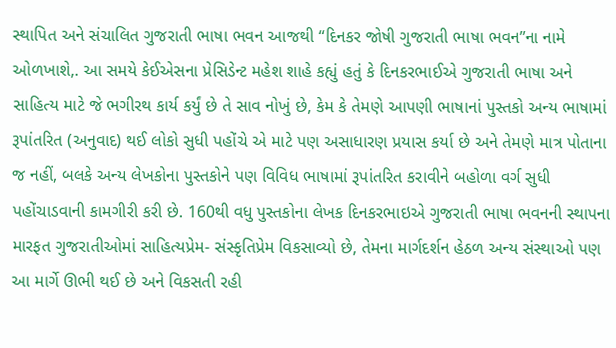સ્થાપિત અને સંચાલિત ગુજરાતી ભાષા ભવન આજથી “દિનકર જોષી ગુજરાતી ભાષા ભવન”ના નામે ઓળખાશે,. આ સમયે કેઈએસના પ્રેસિડેન્ટ મહેશ શાહે કહ્યું હતું કે દિનકરભાઈએ ગુજરાતી ભાષા અને સાહિત્ય માટે જે ભગીરથ કાર્ય કર્યું છે તે સાવ નોખું છે, કેમ કે તેમણે આપણી ભાષાનાં પુસ્તકો અન્ય ભાષામાં રૂપાંતરિત (અનુવાદ) થઈ લોકો સુધી પહોંચે એ માટે પણ અસાધારણ પ્રયાસ કર્યા છે અને તેમણે માત્ર પોતાના જ નહીં, બલકે અન્ય લેખકોના પુસ્તકોને પણ વિવિધ ભાષામાં રૂપાંતરિત કરાવીને બહોળા વર્ગ સુધી પહોંચાડવાની કામગીરી કરી છે. 160થી વધુ પુસ્તકોના લેખક દિનકરભાઇએ ગુજરાતી ભાષા ભવનની સ્થાપના મારફત ગુજરાતીઓમાં સાહિત્યપ્રેમ- સંસ્કૃતિપ્રેમ વિકસાવ્યો છે, તેમના માર્ગદર્શન હેઠળ અન્ય સંસ્થાઓ પણ આ માર્ગે ઊભી થઈ છે અને વિકસતી રહી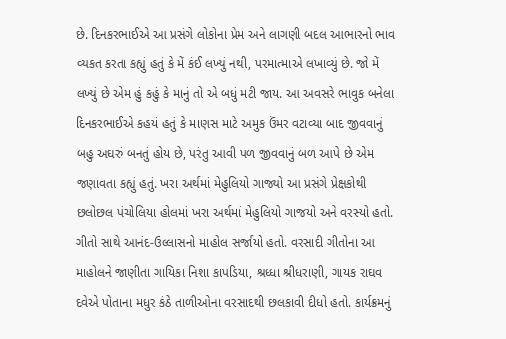છે. દિનકરભાઈએ આ પ્રસંગે લોકોના પ્રેમ અને લાગણી બદલ આભારનો ભાવ વ્યકત કરતા કહ્યું હતું કે મેં કંઈ લખ્યું નથી, પરમાત્માએ લખાવ્યું છે. જો મેં લખ્યું છે એમ હું કહું કે માનું તો એ બધું મટી જાય. આ અવસરે ભાવુક બનેલા દિનકરભાઈએ કહયં હતું કે માણસ માટે અમુક ઉંમર વટાવ્યા બાદ જીવવાનું બહુ અઘરું બનતું હોય છે, પરંતુ આવી પળ જીવવાનું બળ આપે છે એમ જણાવતા કહ્યું હતું. ખરા અર્થમાં મેહુલિયો ગાજ્યો આ પ્રસંગે પ્રેક્ષકોથી છલોછલ પંચોલિયા હોલમાં ખરા અર્થમાં મેહુલિયો ગાજયો અને વરસ્યો હતો. ગીતો સાથે આનંદ-ઉલ્લાસનો માહોલ સર્જાયો હતો. વરસાદી ગીતોના આ માહોલને જાણીતા ગાયિકા નિશા કાપડિયા, શ્રધ્ધા શ્રીધરાણી, ગાયક રાઘવ દવેએ પોતાના મધુર કંઠે તાળીઓના વરસાદથી છલકાવી દીધો હતો. કાર્યક્રમનું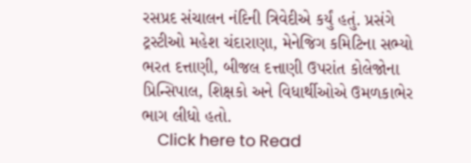રસપ્રદ સંચાલન નંદિની ત્રિવેદીએ કર્યું હતું. પ્રસંગે ટ્રસ્ટીઓ મહેશ ચંદારાણા, મેનેજિગ કમિટિના સભ્યો ભરત દત્તાણી, બીજલ દત્તાણી ઉપરાંત કોલેજોના પ્રિન્સિપાલ, શિક્ષકો અને વિધાર્થીઓએ ઉમળકાભેર ભાગ લીધો હતો.
    Click here to Read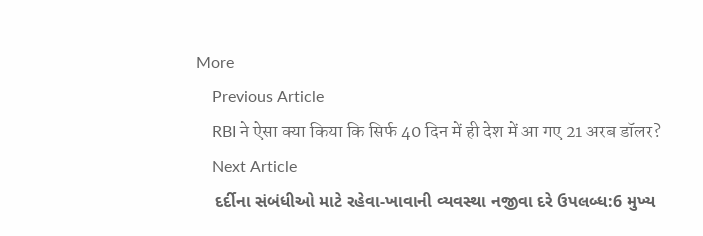More
    Previous Article
    RBI ने ऐसा क्या किया कि सिर्फ 40 दिन में ही देश में आ गए 21 अरब डॉलर?
    Next Article
    દર્દીના સંબંધીઓ માટે રહેવા-ખાવાની વ્યવસ્થા નજીવા દરે ઉપલબ્ધ:6 મુખ્ય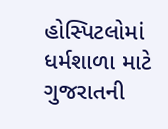હોસ્પિટલોમાં ધર્મશાળા માટે ગુજરાતની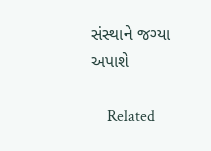સંસ્થાને જગ્યા અપાશે

    Related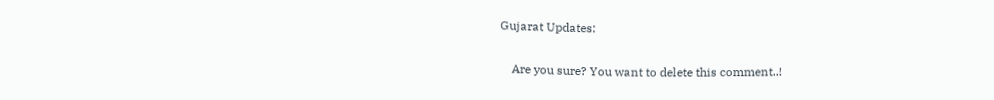Gujarat Updates:

    Are you sure? You want to delete this comment..!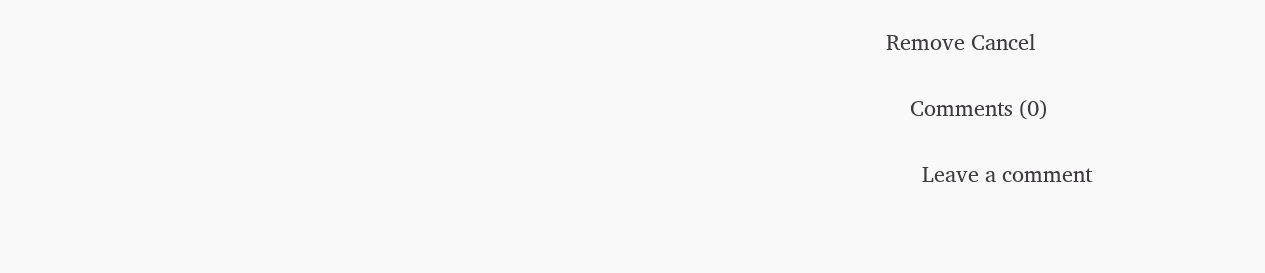Remove Cancel

    Comments (0)

      Leave a comment